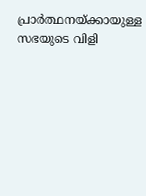പ്രാര്‍ത്ഥനയ്ക്കായുള്ള സഭയുടെ വിളി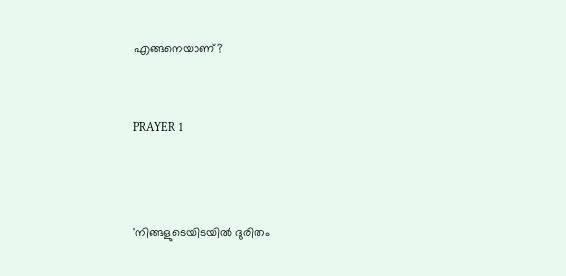എങ്ങനെയാണ്?


PRAYER 1



'നിങ്ങളുടെയിടയില്‍ ദുരിതം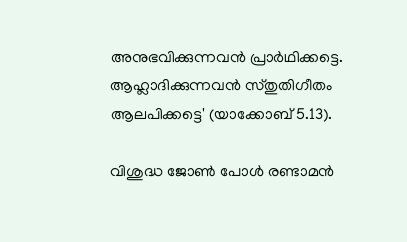അനുഭവിക്കുന്നവന്‍ പ്രാര്‍ഥിക്കട്ടെ. ആഹ്ലാദിക്കുന്നവന്‍ സ്തുതിഗീതം ആലപിക്കട്ടെ' (യാക്കോബ് 5.13).

വിശുദ്ധ ജോണ്‍ പോള്‍ രണ്ടാമന്‍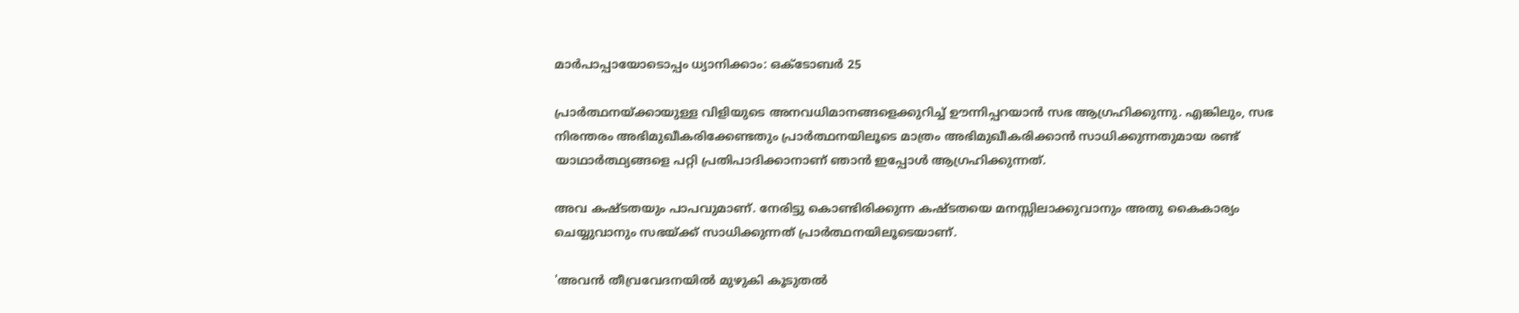മാര്‍പാപ്പായോടൊപ്പം ധ്യാനിക്കാം: ഒക്ടോബര്‍ 25

പ്രാര്‍ത്ഥനയ്ക്കായുള്ള വിളിയുടെ അനവധിമാനങ്ങളെക്കുറിച്ച് ഊന്നിപ്പറയാന്‍ സഭ ആഗ്രഹിക്കുന്നു. എങ്കിലും, സഭ നിരന്തരം അഭിമുഖീകരിക്കേണ്ടതും പ്രാര്‍ത്ഥനയിലൂടെ മാത്രം അഭിമുഖീകരിക്കാന്‍ സാധിക്കുന്നതുമായ രണ്ട് യാഥാര്‍ത്ഥ്യങ്ങളെ പറ്റി പ്രതിപാദിക്കാനാണ് ഞാന്‍ ഇപ്പോള്‍ ആഗ്രഹിക്കുന്നത്.

അവ കഷ്ടതയും പാപവുമാണ്. നേരിട്ടു കൊണ്ടിരിക്കുന്ന കഷ്ടതയെ മനസ്സിലാക്കുവാനും അതു കൈകാര്യം ചെയ്യുവാനും സഭയ്ക്ക് സാധിക്കുന്നത് പ്രാര്‍ത്ഥനയിലൂടെയാണ്.

'അവന്‍ തീവ്രവേദനയില്‍ മുഴുകി കൂടുതല്‍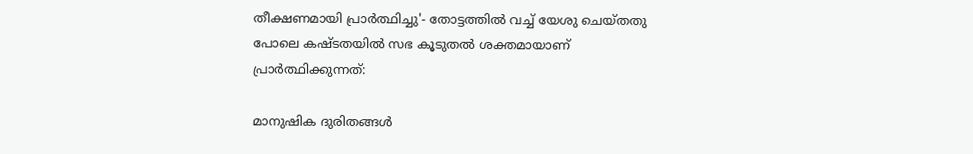തീക്ഷണമായി പ്രാര്‍ത്ഥിച്ചു'- തോട്ടത്തില്‍ വച്ച് യേശു ചെയ്തതു പോലെ കഷ്ടതയില്‍ സഭ കൂടുതല്‍ ശക്തമായാണ് പ്രാര്‍ത്ഥിക്കുന്നത്:

മാനുഷിക ദുരിതങ്ങള്‍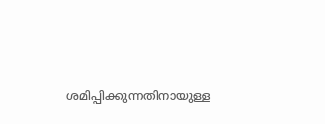ശമിപ്പിക്കുന്നതിനായുള്ള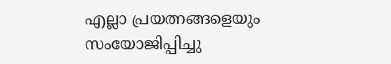എല്ലാ പ്രയത്നങ്ങളെയും സംയോജിപ്പിച്ചു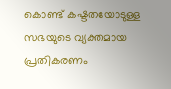കൊണ്ട് കഷ്ടതയോടുള്ള സഭയുടെ വ്യക്തമായ പ്രതികരണം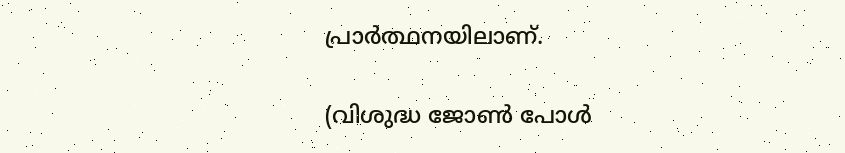പ്രാര്‍ത്ഥനയിലാണ്.

(വിശുദ്ധ ജോണ്‍ പോള്‍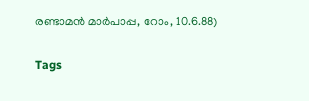രണ്ടാമന്‍ മാര്‍പാപ്പ, റോം, 10.6.88)

Tags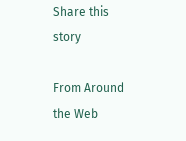Share this story

From Around the Web